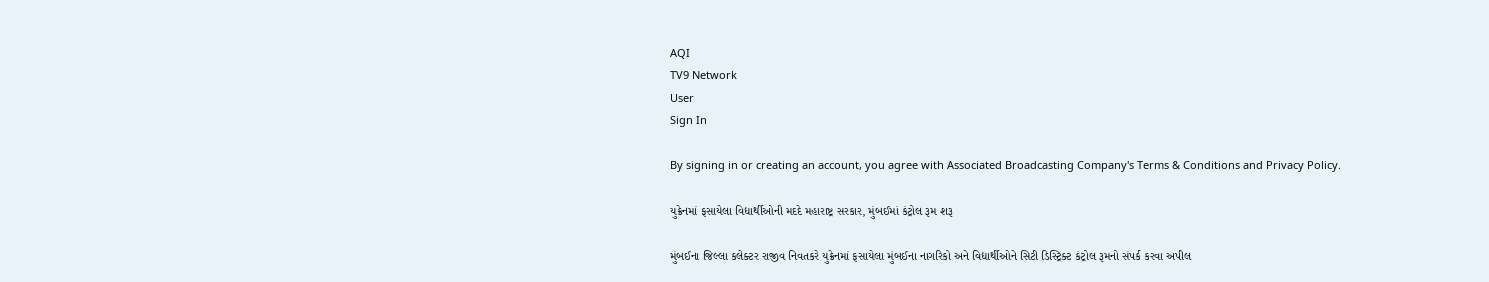AQI
TV9 Network
User
Sign In

By signing in or creating an account, you agree with Associated Broadcasting Company's Terms & Conditions and Privacy Policy.

યુક્રેનમાં ફસાયેલા વિદ્યાર્થીઓની મદદે મહારાષ્ટ્ર સરકાર, મુંબઈમાં કંટ્રોલ રૂમ શરૂ

મુંબઈના જિલ્લા કલેક્ટર રાજીવ નિવતકરે યુક્રેનમાં ફસાયેલા મુંબઈના નાગરિકો અને વિદ્યાર્થીઓને સિટી ડિસ્ટ્રિક્ટ કંટ્રોલ રૂમનો સંપર્ક કરવા અપીલ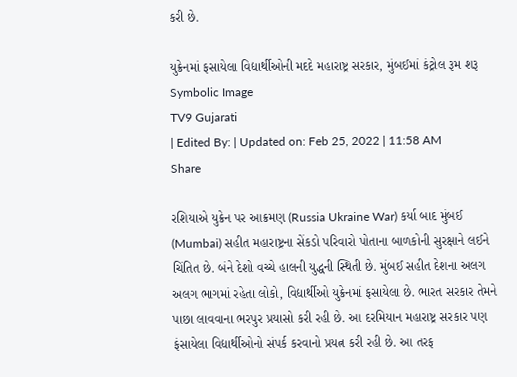કરી છે.

યુક્રેનમાં ફસાયેલા વિદ્યાર્થીઓની મદદે મહારાષ્ટ્ર સરકાર, મુંબઈમાં કંટ્રોલ રૂમ શરૂ
Symbolic Image
TV9 Gujarati
| Edited By: | Updated on: Feb 25, 2022 | 11:58 AM
Share

રશિયાએ યુક્રેન પર આક્રમણ (Russia Ukraine War) કર્યા બાદ મુંબઈ (Mumbai) સહીત મહારાષ્ટ્રના સેંકડો પરિવારો પોતાના બાળકોની સુરક્ષાને લઈને ચિંતિત છે. બંને દેશો વચ્ચે હાલની યુદ્ધની સ્થિતી છે. મુંબઈ સહીત દેશના અલગ અલગ ભાગમાં રહેતા લોકો, વિદ્યાર્થીઓ યુક્રેનમાં ફસાયેલા છે. ભારત સરકાર તેમને પાછા લાવવાના ભરપુર પ્રયાસો કરી રહી છે. આ દરમિયાન મહારાષ્ટ્ર સરકાર પણ ફંસાયેલા વિદ્યાર્થીઓનો સંપર્ક કરવાનો પ્રયત્ન કરી રહી છે. આ તરફ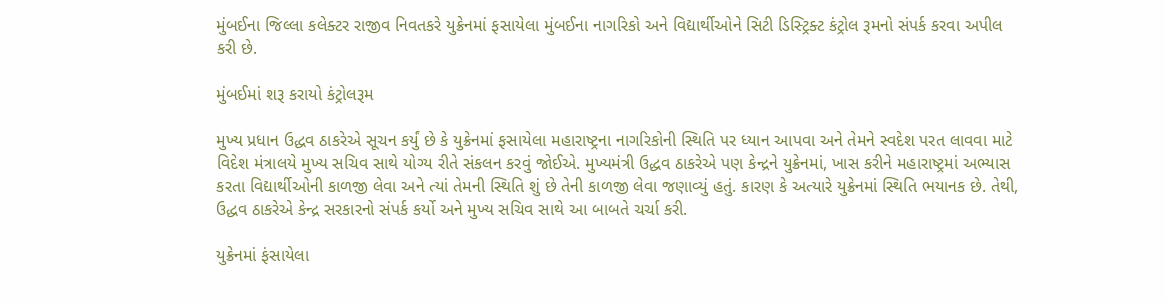મુંબઈના જિલ્લા કલેક્ટર રાજીવ નિવતકરે યુક્રેનમાં ફસાયેલા મુંબઈના નાગરિકો અને વિદ્યાર્થીઓને સિટી ડિસ્ટ્રિક્ટ કંટ્રોલ રૂમનો સંપર્ક કરવા અપીલ કરી છે.

મુંબઈમાં શરૂ કરાયો કંટ્રોલરૂમ

મુખ્ય પ્રધાન ઉદ્ધવ ઠાકરેએ સૂચન કર્યું છે કે યુક્રેનમાં ફસાયેલા મહારાષ્ટ્રના નાગરિકોની સ્થિતિ પર ધ્યાન આપવા અને તેમને સ્વદેશ પરત લાવવા માટે વિદેશ મંત્રાલયે મુખ્ય સચિવ સાથે યોગ્ય રીતે સંકલન કરવું જોઈએ. મુખ્યમંત્રી ઉદ્ધવ ઠાકરેએ પણ કેન્દ્રને યુક્રેનમાં, ખાસ કરીને મહારાષ્ટ્રમાં અભ્યાસ કરતા વિદ્યાર્થીઓની કાળજી લેવા અને ત્યાં તેમની સ્થિતિ શું છે તેની કાળજી લેવા જણાવ્યું હતું. કારણ કે અત્યારે યુક્રેનમાં સ્થિતિ ભયાનક છે. તેથી, ઉદ્ધવ ઠાકરેએ કેન્દ્ર સરકારનો સંપર્ક કર્યો અને મુખ્ય સચિવ સાથે આ બાબતે ચર્ચા કરી.

યુક્રેનમાં ફંસાયેલા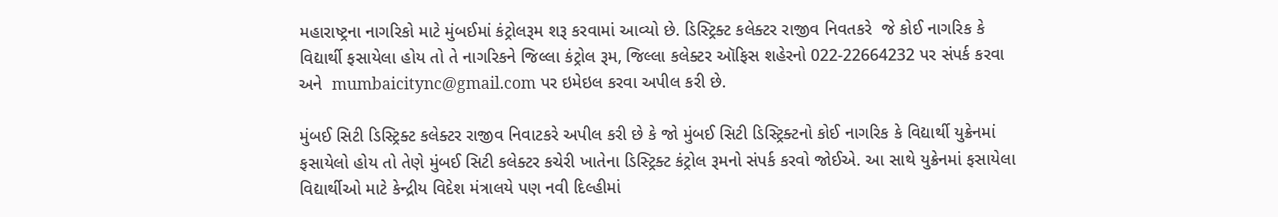મહારાષ્ટ્રના નાગરિકો માટે મુંબઈમાં કંટ્રોલરૂમ શરૂ કરવામાં આવ્યો છે. ડિસ્ટ્રિક્ટ કલેક્ટર રાજીવ નિવતકરે  જે કોઈ નાગરિક કે વિદ્યાર્થી ફસાયેલા હોય તો તે નાગરિકને જિલ્લા કંટ્રોલ રૂમ, જિલ્લા કલેક્ટર ઑફિસ શહેરનો 022-22664232 પર સંપર્ક કરવા અને  mumbaicitync@gmail.com પર ઇમેઇલ કરવા અપીલ કરી છે.

મુંબઈ સિટી ડિસ્ટ્રિક્ટ કલેક્ટર રાજીવ નિવાટકરે અપીલ કરી છે કે જો મુંબઈ સિટી ડિસ્ટ્રિક્ટનો કોઈ નાગરિક કે વિદ્યાર્થી યુક્રેનમાં ફસાયેલો હોય તો તેણે મુંબઈ સિટી કલેક્ટર કચેરી ખાતેના ડિસ્ટ્રિક્ટ કંટ્રોલ રૂમનો સંપર્ક કરવો જોઈએ. આ સાથે યુક્રેનમાં ફસાયેલા વિદ્યાર્થીઓ માટે કેન્દ્રીય વિદેશ મંત્રાલયે પણ નવી દિલ્હીમાં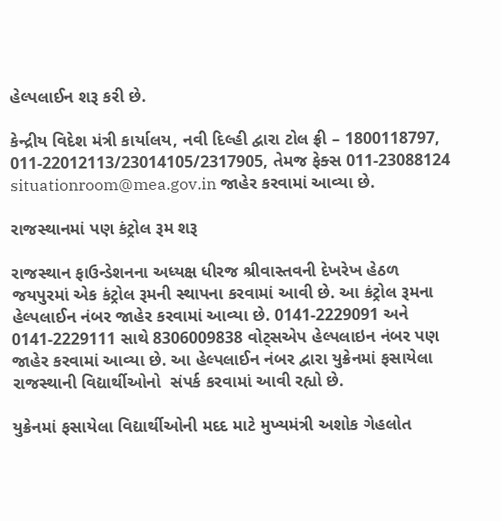હેલ્પલાઈન શરૂ કરી છે.

કેન્દ્રીય વિદેશ મંત્રી કાર્યાલય, નવી દિલ્હી દ્વારા ટોલ ફ્રી – 1800118797, 011-22012113/23014105/2317905, તેમજ ફેક્સ 011-23088124 situationroom@mea.gov.in જાહેર કરવામાં આવ્યા છે.

રાજસ્થાનમાં પણ કંટ્રોલ રૂમ શરૂ

રાજસ્થાન ફાઉન્ડેશનના અધ્યક્ષ ધીરજ શ્રીવાસ્તવની દેખરેખ હેઠળ જયપુરમાં એક કંટ્રોલ રૂમની સ્થાપના કરવામાં આવી છે. આ કંટ્રોલ રૂમના હેલ્પલાઈન નંબર જાહેર કરવામાં આવ્યા છે. 0141-2229091 અને 0141-2229111 સાથે 8306009838 વોટ્સએપ હેલ્પલાઇન નંબર પણ જાહેર કરવામાં આવ્યા છે. આ હેલ્પલાઈન નંબર દ્વારા યુક્રેનમાં ફસાયેલા રાજસ્થાની વિદ્યાર્થીઓનો  સંપર્ક કરવામાં આવી રહ્યો છે.

યુક્રેનમાં ફસાયેલા વિદ્યાર્થીઓની મદદ માટે મુખ્યમંત્રી અશોક ગેહલોત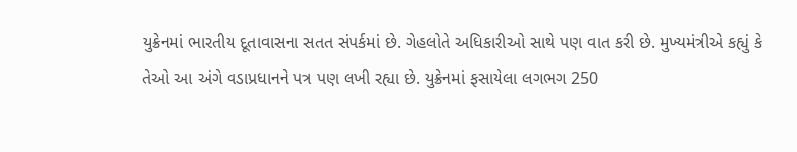યુક્રેનમાં ભારતીય દૂતાવાસના સતત સંપર્કમાં છે. ગેહલોતે અધિકારીઓ સાથે પણ વાત કરી છે. મુખ્યમંત્રીએ કહ્યું કે તેઓ આ અંગે વડાપ્રધાનને પત્ર પણ લખી રહ્યા છે. યુક્રેનમાં ફસાયેલા લગભગ 250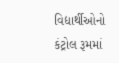વિદ્યાર્થીઓનો કંટ્રોલ રૂમમાં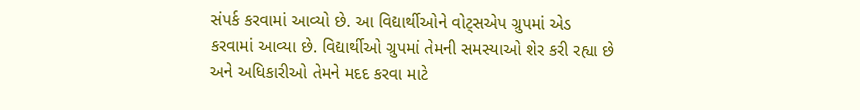સંપર્ક કરવામાં આવ્યો છે. આ વિદ્યાર્થીઓને વોટ્સએપ ગ્રુપમાં એડ કરવામાં આવ્યા છે. વિદ્યાર્થીઓ ગ્રુપમાં તેમની સમસ્યાઓ શેર કરી રહ્યા છે અને અધિકારીઓ તેમને મદદ કરવા માટે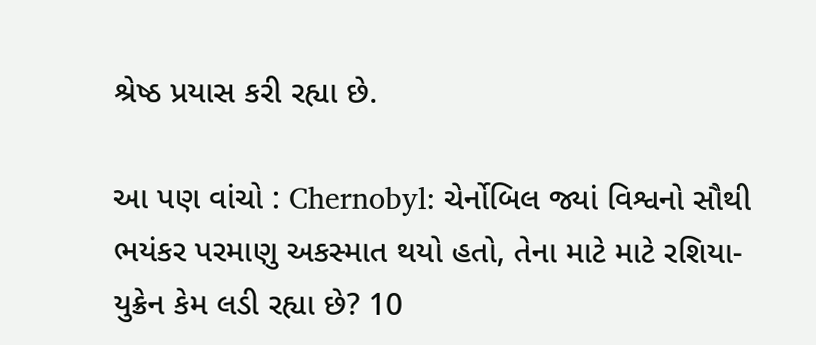શ્રેષ્ઠ પ્રયાસ કરી રહ્યા છે.

આ પણ વાંચો : Chernobyl: ચેર્નોબિલ જ્યાં વિશ્વનો સૌથી ભયંકર પરમાણુ અકસ્માત થયો હતો, તેના માટે માટે રશિયા-યુક્રેન કેમ લડી રહ્યા છે? 10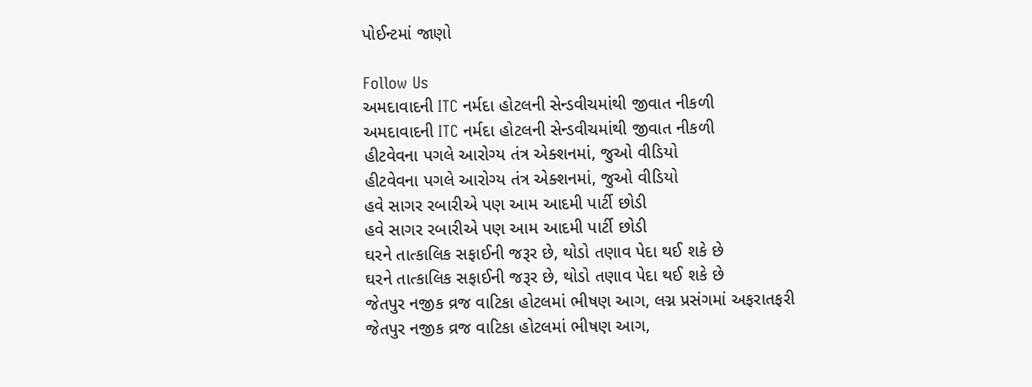પોઈન્ટમાં જાણો

Follow Us
અમદાવાદની ITC નર્મદા હોટલની સેન્ડવીચમાંથી જીવાત નીકળી
અમદાવાદની ITC નર્મદા હોટલની સેન્ડવીચમાંથી જીવાત નીકળી
હીટવેવના પગલે આરોગ્ય તંત્ર એક્શનમાં, જુઓ વીડિયો
હીટવેવના પગલે આરોગ્ય તંત્ર એક્શનમાં, જુઓ વીડિયો
હવે સાગર રબારીએ પણ આમ આદમી પાર્ટી છોડી
હવે સાગર રબારીએ પણ આમ આદમી પાર્ટી છોડી
ઘરને તાત્કાલિક સફાઈની જરૂર છે, થોડો તણાવ પેદા થઈ શકે છે
ઘરને તાત્કાલિક સફાઈની જરૂર છે, થોડો તણાવ પેદા થઈ શકે છે
જેતપુર નજીક વ્રજ વાટિકા હોટલમાં ભીષણ આગ, લગ્ન પ્રસંગમાં અફરાતફરી
જેતપુર નજીક વ્રજ વાટિકા હોટલમાં ભીષણ આગ,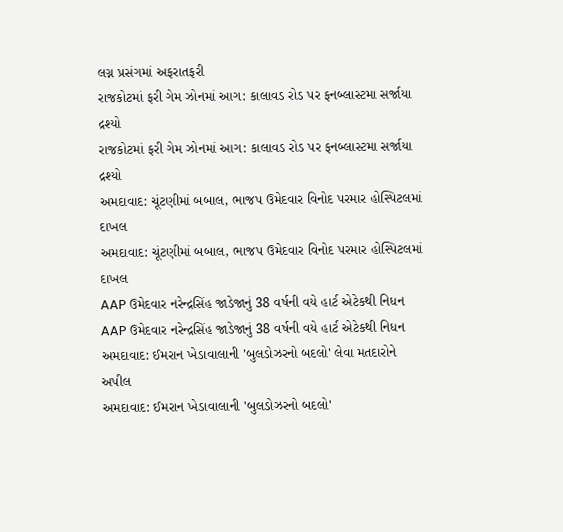લગ્ન પ્રસંગમાં અફરાતફરી
રાજકોટમાં ફરી ગેમ ઝોનમાં આગ: કાલાવડ રોડ પર ફનબ્લાસ્ટમા સર્જાયા દ્રશ્યો
રાજકોટમાં ફરી ગેમ ઝોનમાં આગ: કાલાવડ રોડ પર ફનબ્લાસ્ટમા સર્જાયા દ્રશ્યો
અમદાવાદ: ચૂંટણીમાં બબાલ, ભાજપ ઉમેદવાર વિનોદ પરમાર હોસ્પિટલમાં દાખલ
અમદાવાદ: ચૂંટણીમાં બબાલ, ભાજપ ઉમેદવાર વિનોદ પરમાર હોસ્પિટલમાં દાખલ
AAP ઉમેદવાર નરેન્દ્રસિંહ જાડેજાનું 38 વર્ષની વયે હાર્ટ એટેકથી નિધન
AAP ઉમેદવાર નરેન્દ્રસિંહ જાડેજાનું 38 વર્ષની વયે હાર્ટ એટેકથી નિધન
અમદાવાદ: ઈમરાન ખેડાવાલાની 'બુલડોઝરનો બદલો' લેવા મતદારોને અપીલ
અમદાવાદ: ઈમરાન ખેડાવાલાની 'બુલડોઝરનો બદલો'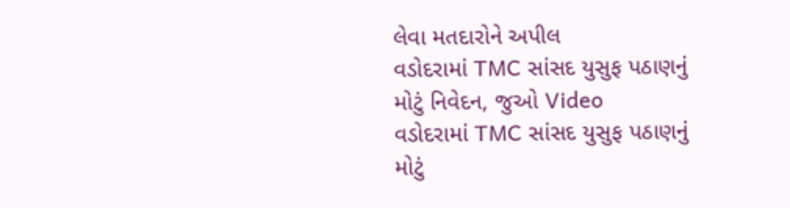લેવા મતદારોને અપીલ
વડોદરામાં TMC સાંસદ યુસુફ પઠાણનું મોટું નિવેદન, જુઓ Video
વડોદરામાં TMC સાંસદ યુસુફ પઠાણનું મોટું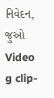નિવેદન, જુઓ Video
g clip-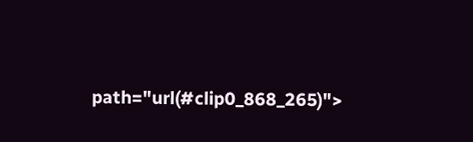path="url(#clip0_868_265)">